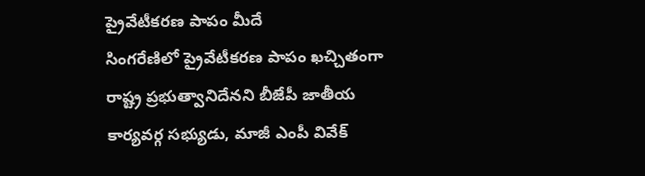ప్రైవేటీకరణ పాపం మీదే
సింగరేణిలో ప్రైవేటీకరణ పాపం ఖచ్చితంగా రాష్ట్ర ప్రభుత్వానిదేనని బీజేపీ జాతీయ కార్యవర్గ సభ్యుడు, మాజీ ఎంపీ వివేక్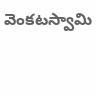వెంకటస్వామి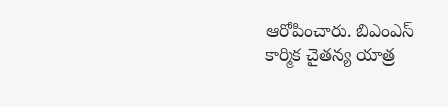ఆరోపించారు. బిఎంఎస్ కార్మిక చైతన్య యాత్ర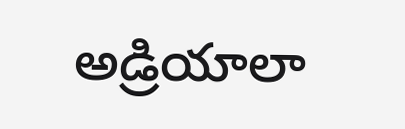అడ్రియాలా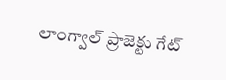లాంగ్వాల్ ప్రాజెక్టు గేట్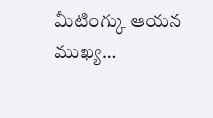మీటింగ్కు ఆయన ముఖ్య…